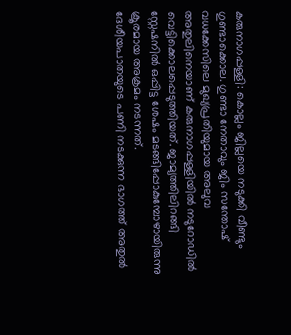കരുനാഗപ്പള്ളി: കൊല്ലം ജില്ലയെ നടുക്കി വീണ്ടും ഗുണ്ടാക്കൊല. ഗുണ്ടാ നേതാവും ജിം സന്തോഷ് വധക്കേസിലെ മുഖ്യപ്രതിയുമായ അലുവ അതുലിനെയാണ് കരുനാഗപ്പള്ളിയിൽ നടുറോഡിൽ വെട്ടിക്കൊലപ്പെടുത്തിയത്. ജാമ്യത്തിലിറങ്ങി സ്റ്റേഷനിൽ ഒപ്പിട്ട ശേഷം മടങ്ങിപ്പോകുമ്പോഴായിരുന്നു ക്രൂരമായ അക്രമം നടന്നത്.
ദേശീയപാതയുടെ പണി നടക്കുന്ന ഭാഗത്ത് അതുൽ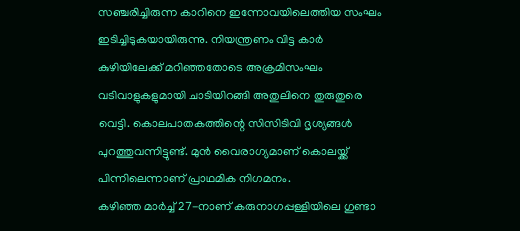സഞ്ചരിച്ചിരുന്ന കാറിനെ ഇന്നോവയിലെത്തിയ സംഘം ഇടിച്ചിടുകയായിരുന്നു. നിയന്ത്രണം വിട്ട കാർ കുഴിയിലേക്ക് മറിഞ്ഞതോടെ അക്രമിസംഘം വടിവാളുകളുമായി ചാടിയിറങ്ങി അതുലിനെ തുരുതുരെ വെട്ടി. കൊലപാതകത്തിന്റെ സിസിടിവി ദൃശ്യങ്ങൾ പുറത്തുവന്നിട്ടുണ്ട്. മുൻ വൈരാഗ്യമാണ് കൊലയ്ക്ക് പിന്നിലെന്നാണ് പ്രാഥമിക നിഗമനം.
കഴിഞ്ഞ മാർച്ച് 27-നാണ് കരുനാഗപ്പള്ളിയിലെ ഗുണ്ടാ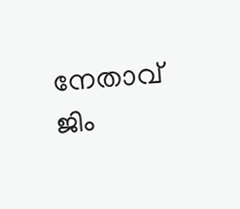നേതാവ് ജിം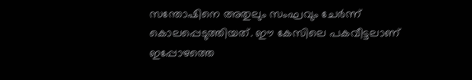സന്തോഷിനെ അതുലും സംഘവും ചേർന്ന് കൊലപ്പെടുത്തിയത്. ഈ കേസിലെ പകവീട്ടലാണ് ഇപ്പോഴത്തെ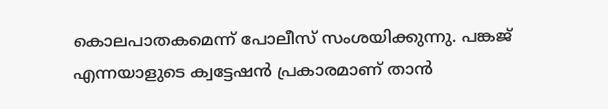കൊലപാതകമെന്ന് പോലീസ് സംശയിക്കുന്നു. പങ്കജ് എന്നയാളുടെ ക്വട്ടേഷൻ പ്രകാരമാണ് താൻ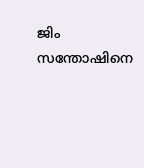ജിം സന്തോഷിനെ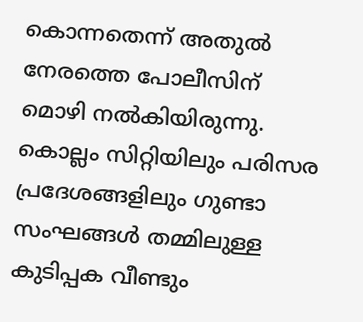കൊന്നതെന്ന് അതുൽ നേരത്തെ പോലീസിന് മൊഴി നൽകിയിരുന്നു. കൊല്ലം സിറ്റിയിലും പരിസര പ്രദേശങ്ങളിലും ഗുണ്ടാ സംഘങ്ങൾ തമ്മിലുള്ള കുടിപ്പക വീണ്ടും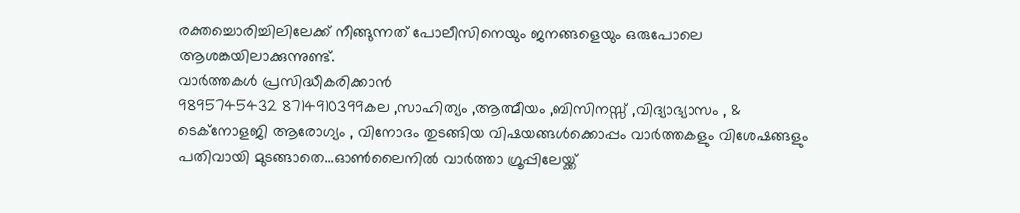രക്തച്ചൊരിച്ചിലിലേക്ക് നീങ്ങുന്നത് പോലീസിനെയും ജനങ്ങളെയും ഒരുപോലെ ആശങ്കയിലാക്കുന്നുണ്ട്.
വാർത്തകൾ പ്രസിദ്ധീകരിക്കാൻ
9895745432 8714910399കല ,സാഹിത്യം ,ആത്മീയം ,ബിസിനസ്സ് ,വിദ്യാഭ്യാസം , & ടെക്നോളജി ആരോഗ്യം , വിനോദം തുടങ്ങിയ വിഷയങ്ങൾക്കൊപ്പം വാർത്തകളും വിശേഷങ്ങളും പതിവായി മുടങ്ങാതെ...ഓൺലൈനിൽ വാർത്താ ഗ്രൂപ്പിലേയ്ക്ക്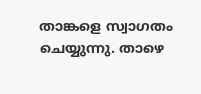താങ്കളെ സ്വാഗതം ചെയ്യുന്നു. താഴെ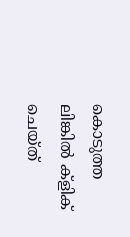കൊടുത്ത ലിങ്കിൽ ക്ളിക് ചെയ്ത്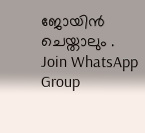ജോയിൻ ചെയ്താലും .
Join WhatsApp Group